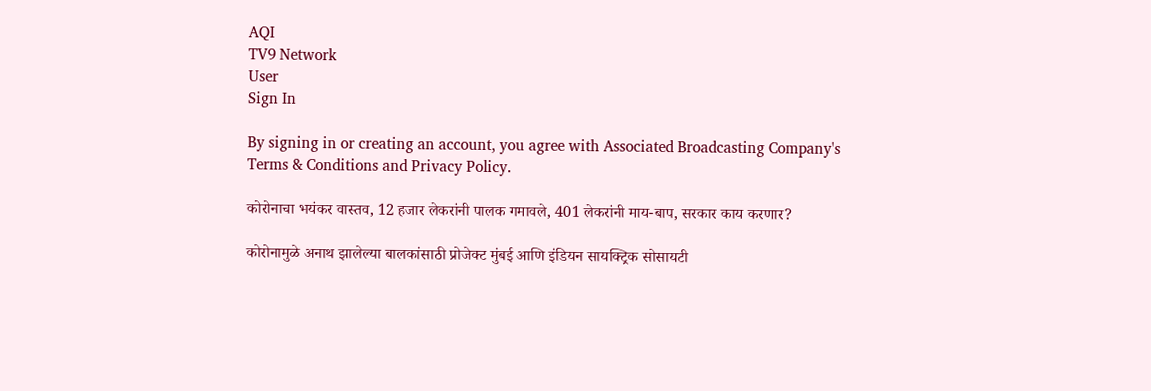AQI
TV9 Network
User
Sign In

By signing in or creating an account, you agree with Associated Broadcasting Company's Terms & Conditions and Privacy Policy.

कोरोनाचा भयंकर वास्तव, 12 हजार लेकरांनी पालक गमावले, 401 लेकरांनी माय-बाप, सरकार काय करणार?

कोरोनामुळे अनाथ झालेल्या बालकांसाठी प्रोजेक्ट मुंबई आणि इंडियन सायक्ट्रिक सोसायटी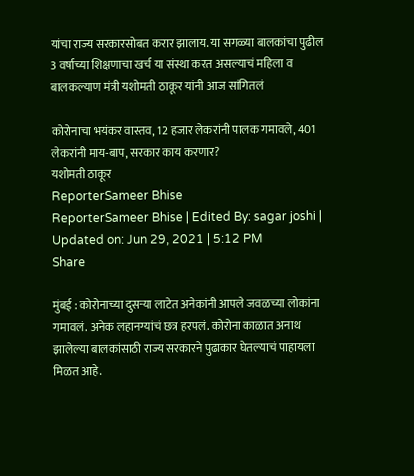यांचा राज्य सरकारसोबत करार झालाय. या सगळ्या बालकांचा पुढील 3 वर्षाच्या शिक्षणाचा खर्च या संस्था करत असल्याचं महिला व बालकल्याण मंत्री यशोमती ठाकूर यांनी आज सांगितलं

कोरोनाचा भयंकर वास्तव, 12 हजार लेकरांनी पालक गमावले, 401 लेकरांनी माय-बाप, सरकार काय करणार?
यशोमती ठाकूर
ReporterSameer Bhise
ReporterSameer Bhise | Edited By: sagar joshi | Updated on: Jun 29, 2021 | 5:12 PM
Share

मुंबई : कोरोनाच्या दुसऱ्या लाटेत अनेकांनी आपले जवळच्या लोकांना गमावलं. अनेक लहानग्यांचं छत्र हरपलं. कोरोना काळात अनाथ झालेल्या बालकांसाठी राज्य सरकारने पुढाकार घेतल्याचं पाहायला मिळत आहे.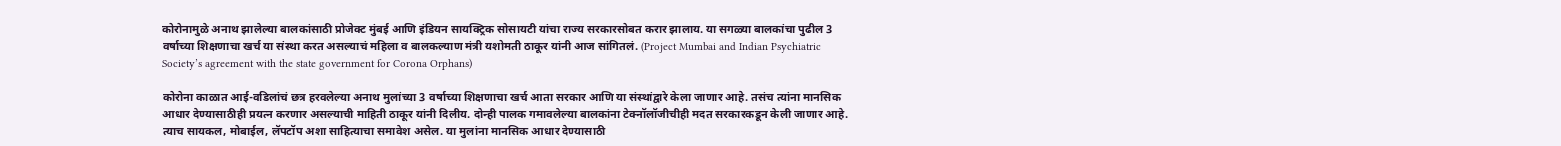कोरोनामुळे अनाथ झालेल्या बालकांसाठी प्रोजेक्ट मुंबई आणि इंडियन सायक्ट्रिक सोसायटी यांचा राज्य सरकारसोबत करार झालाय. या सगळ्या बालकांचा पुढील 3 वर्षाच्या शिक्षणाचा खर्च या संस्था करत असल्याचं महिला व बालकल्याण मंत्री यशोमती ठाकूर यांनी आज सांगितलं. (Project Mumbai and Indian Psychiatric Society’s agreement with the state government for Corona Orphans)

कोरोना काळात आई-वडिलांचं छत्र हरवलेल्या अनाथ मुलांच्या 3 वर्षाच्या शिक्षणाचा खर्च आता सरकार आणि या संस्थांद्वारे केला जाणार आहे. तसंच त्यांना मानसिक आधार देण्यासाठीही प्रयत्न करणार असल्याची माहिती ठाकूर यांनी दिलीय. दोन्ही पालक गमावलेल्या बालकांना टेक्नॉलॉजीचीही मदत सरकारकडून केली जाणार आहे. त्याच सायकल, मोबाईल, लॅपटॉप अशा साहित्याचा समावेश असेल. या मुलांना मानसिक आधार देण्यासाठी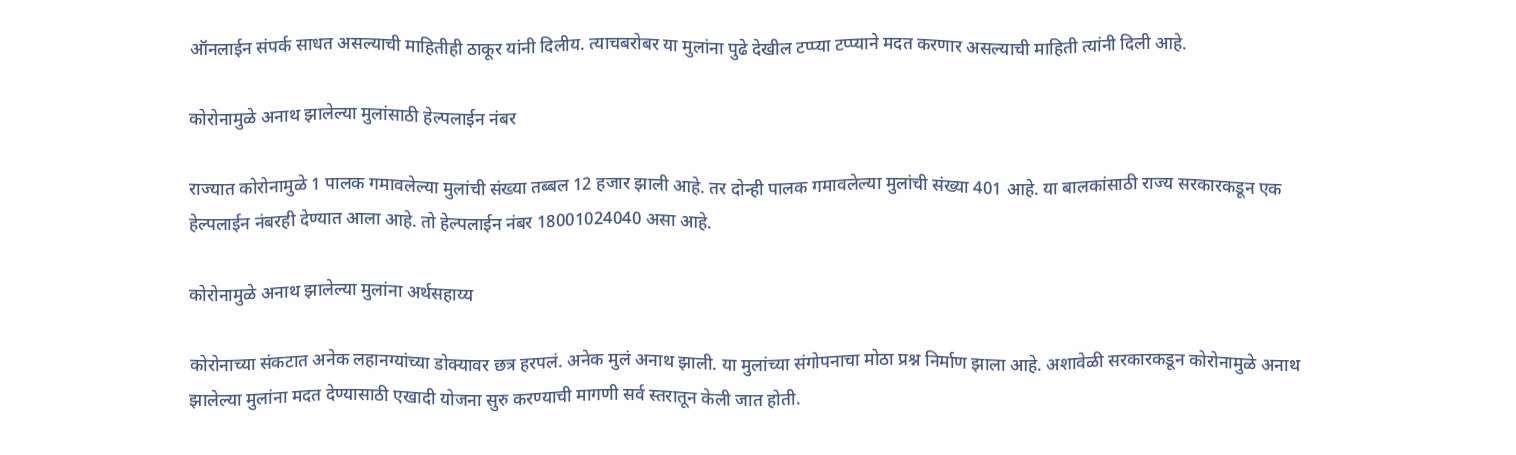ऑनलाईन संपर्क साधत असल्याची माहितीही ठाकूर यांनी दिलीय. त्याचबरोबर या मुलांना पुढे देखील टप्प्या टप्प्याने मदत करणार असल्याची माहिती त्यांनी दिली आहे.

कोरोनामुळे अनाथ झालेल्या मुलांसाठी हेल्पलाईन नंबर

राज्यात कोरोनामुळे 1 पालक गमावलेल्या मुलांची संख्या तब्बल 12 हजार झाली आहे. तर दोन्ही पालक गमावलेल्या मुलांची संख्या 401 आहे. या बालकांसाठी राज्य सरकारकडून एक हेल्पलाईन नंबरही देण्यात आला आहे. तो हेल्पलाईन नंबर 18001024040 असा आहे.

कोरोनामुळे अनाथ झालेल्या मुलांना अर्थसहाय्य

कोरोनाच्या संकटात अनेक लहानग्यांच्या डोक्यावर छत्र हरपलं. अनेक मुलं अनाथ झाली. या मुलांच्या संगोपनाचा मोठा प्रश्न निर्माण झाला आहे. अशावेळी सरकारकडून कोरोनामुळे अनाथ झालेल्या मुलांना मदत देण्यासाठी एखादी योजना सुरु करण्याची मागणी सर्व स्तरातून केली जात होती.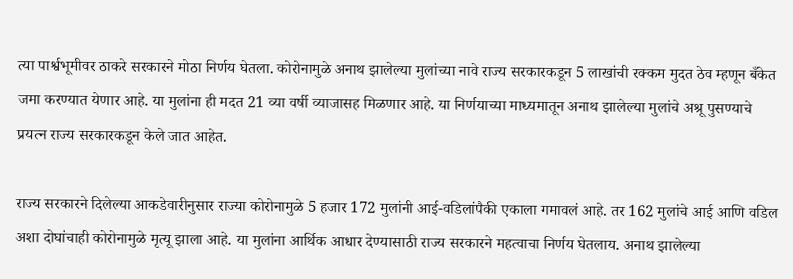त्या पार्श्वभूमीवर ठाकरे सरकारने मोठा निर्णय घेतला. कोरोनामुळे अनाथ झालेल्या मुलांच्या नावे राज्य सरकारकडून 5 लाखांची रक्कम मुदत ठेव म्हणून बँकेत जमा करण्यात येणार आहे. या मुलांना ही मदत 21 व्या वर्षी व्याजासह मिळणार आहे. या निर्णयाच्या माध्यमातून अनाथ झालेल्या मुलांचे अश्रू पुसण्याचे प्रयत्न राज्य सरकारकडून केले जात आहेत.

राज्य सरकारने दिलेल्या आकडेवारीनुसार राज्या कोरोनामुळे 5 हजार 172 मुलांनी आई-वडिलांपैकी एकाला गमावलं आहे. तर 162 मुलांचे आई आणि वडिल अशा दोघांचाही कोरोनामुळे मृत्यू झाला आहे. या मुलांना आर्थिक आधार देण्यासाठी राज्य सरकारने महत्वाचा निर्णय घेतलाय. अनाथ झालेल्या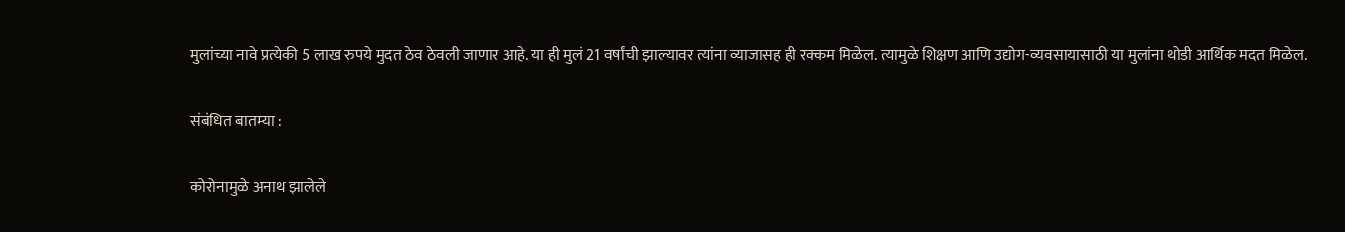मुलांच्या नावे प्रत्येकी 5 लाख रुपये मुदत ठेव ठेवली जाणार आहे. या ही मुलं 21 वर्षांची झाल्यावर त्यांना व्याजासह ही रक्कम मिळेल. त्यामुळे शिक्षण आणि उद्योग-व्यवसायासाठी या मुलांना थोडी आर्थिक मदत मिळेल.

संबंधित बातम्या :

कोरोनामुळे अनाथ झालेले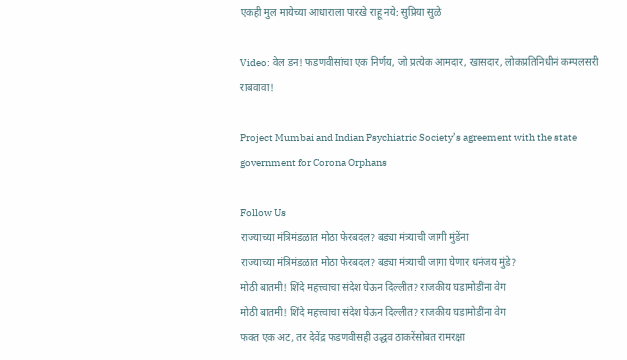एकही मुल मायेच्या आधाराला पारखे राहू नये: सुप्रिया सुळे

Video: वेल डन! फडणवीसांचा एक निर्णय, जो प्रत्येक आमदार, खासदार, लोकप्रतिनिधीनं कम्पलसरी राबवावा!

Project Mumbai and Indian Psychiatric Society’s agreement with the state government for Corona Orphans

Follow Us
राज्याच्या मंत्रिमंडळात मोठा फेरबदल? बड्या मंत्र्याची जागी मुंडेंना
राज्याच्या मंत्रिमंडळात मोठा फेरबदल? बड्या मंत्र्याची जागा घेणार धनंजय मुंडे?
मोठी बातमी! शिंदे महत्त्वाचा संदेश घेऊन दिल्लीत? राजकीय घडामोडींना वेग
मोठी बातमी! शिंदे महत्त्वाचा संदेश घेऊन दिल्लीत? राजकीय घडामोडींना वेग
फक्त एक अट, तर देवेंद्र फडणवीसही उद्धव ठाकरेंसोबत रामरक्षा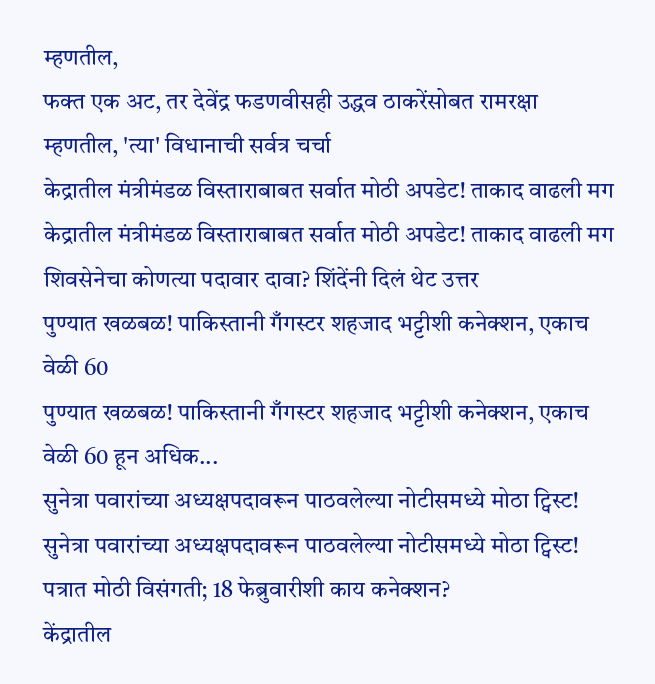म्हणतील,
फक्त एक अट, तर देवेंद्र फडणवीसही उद्धव ठाकरेंसोबत रामरक्षा म्हणतील, 'त्या' विधानाची सर्वत्र चर्चा
केद्रातील मंत्रीमंडळ विस्ताराबाबत सर्वात मोठी अपडेट! ताकाद वाढली मग
केद्रातील मंत्रीमंडळ विस्ताराबाबत सर्वात मोठी अपडेट! ताकाद वाढली मग शिवसेनेचा कोणत्या पदावार दावा? शिंदेंनी दिलं थेट उत्तर
पुण्यात खळबळ! पाकिस्तानी गँगस्टर शहजाद भट्टीशी कनेक्शन, एकाच वेळी 60
पुण्यात खळबळ! पाकिस्तानी गँगस्टर शहजाद भट्टीशी कनेक्शन, एकाच वेळी 60 हून अधिक...
सुनेत्रा पवारांच्या अध्यक्षपदावरून पाठवलेल्या नोटीसमध्ये मोठा ट्विस्ट!
सुनेत्रा पवारांच्या अध्यक्षपदावरून पाठवलेल्या नोटीसमध्ये मोठा ट्विस्ट! पत्रात मोठी विसंगती; 18 फेब्रुवारीशी काय कनेक्शन?
केंद्रातील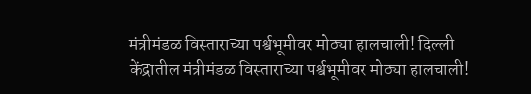मंत्रीमंडळ विस्ताराच्या पर्श्वभूमीवर मोठ्या हालचाली! दिल्ली
केंद्रातील मंत्रीमंडळ विस्ताराच्या पर्श्वभूमीवर मोठ्या हालचाली!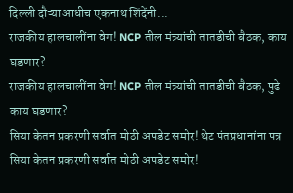दिल्ली दौऱ्याआधीच एकनाथ शिंदेंनी...
राजकीय हालचालींना वेग! NCP तील मंत्र्यांची तातडीची बैठक, काय घडणार?
राजकीय हालचालींना वेग! NCP तील मंत्र्यांची तातडीची बैठक, पुढे काय घडणार?
सिया केतन प्रकरणी सर्वात मोठी अपडेट समोर! थेट पंतप्रधानांना पत्र
सिया केतन प्रकरणी सर्वात मोठी अपडेट समोर!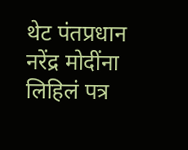थेट पंतप्रधान नरेंद्र मोदींना लिहिलं पत्र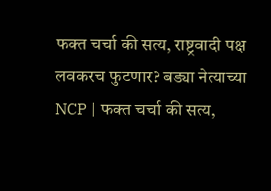फक्त चर्चा की सत्य, राष्ट्रवादी पक्ष लवकरच फुटणार? बड्या नेत्याच्या
NCP | फक्त चर्चा की सत्य,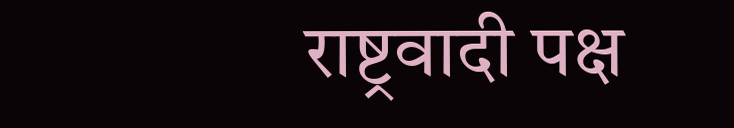राष्ट्रवादी पक्ष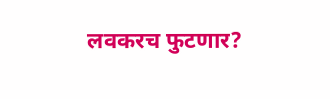लवकरच फुटणार?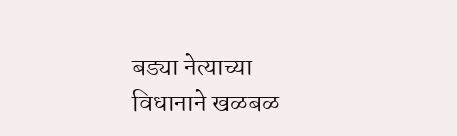बड्या नेत्याच्या विधानाने खळबळ